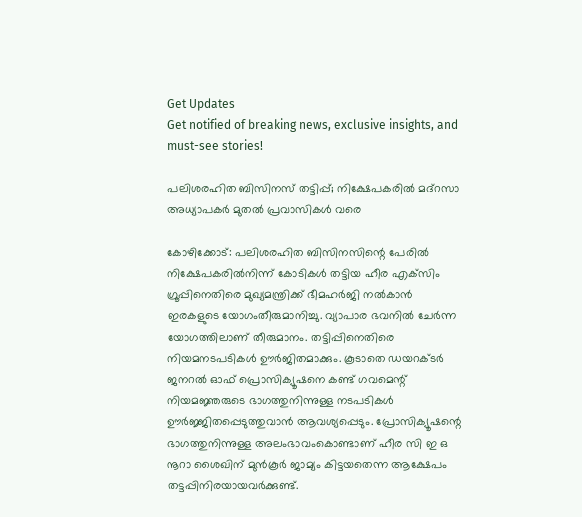Get Updates
Get notified of breaking news, exclusive insights, and must-see stories!

പലിശരഹിത ബിസിനസ് തട്ടിപ്പ്; നിക്ഷേപകരില്‍ മദ്‌റസാ അധ്യാപകര്‍ മുതല്‍ പ്രവാസികള്‍ വരെ

കോഴിക്കോട്: പലിശരഹിത ബിസിനസിന്റെ പേരില്‍ നിക്ഷേപകരില്‍നിന്ന് കോടികള്‍ തട്ടിയ ഹീര എക്‌സിം ഗ്രൂപ്പിനെതിരെ മുഖ്യമന്ത്രിക്ക് ഭീമഹര്‍ജി നല്‍കാന്‍ ഇരകളുടെ യോഗംതീരുമാനിച്ചു. വ്യാപാര ഭവനില്‍ ചേര്‍ന്ന യോഗത്തിലാണ് തീരുമാനം. തട്ടിപ്പിനെതിരെ നിയമനടപടികള്‍ ഊര്‍ജിതമാക്കും. കൂടാതെ ഡയറക്ടര്‍ ജനറല്‍ ഓഫ് പ്രൊസിക്യൂഷനെ കണ്ട് ഗവമെന്റ് നിയമജ്ഞരുടെ ഭാഗത്തുനിന്നുള്ള നടപടികള്‍ ഊര്‍ജ്ജിതപ്പെടുത്തുവാന്‍ ആവശ്യപ്പെടും. പ്രോസിക്യൂഷന്റെ ഭാഗത്തുനിന്നുള്ള അലംഭാവംകൊണ്ടാണ് ഹീര സി ഇ ഒ നൂറാ ശൈഖിന് മുന്‍കൂര്‍ ജാമ്യം കിട്ടയതെന്ന ആക്ഷേപം തട്ടപ്പിനിരയായവര്‍ക്കുണ്ട്.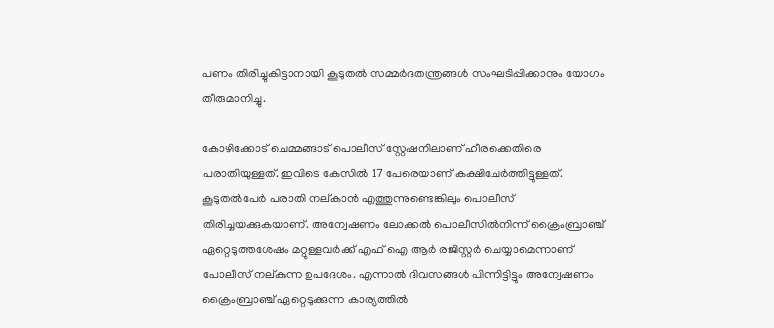പണം തിരിച്ചുകിട്ടാനായി കൂടുതല്‍ സമ്മര്‍ദതന്ത്രങ്ങള്‍ സംഘടിപ്പിക്കാനും യോഗം തീരുമാനിച്ചു.

കോഴിക്കോട് ചെമ്മങ്ങാട് പൊലീസ് സ്റ്റേഷനിലാണ് ഹീരക്കെതിരെ പരാതിയുള്ളത്. ഇവിടെ കേസില്‍ 17 പേരെയാണ് കക്ഷിചേര്‍ത്തിട്ടുള്ളത്. കൂടുതല്‍പേര്‍ പരാതി നല്കാന്‍ എത്തുന്നുണ്ടെങ്കിലും പൊലീസ് തിരിച്ചയക്കുകയാണ്. അന്വേഷണം ലോക്കല്‍ പൊലീസില്‍നിന്ന് ക്രൈംബ്രാഞ്ച് ഏറ്റെടുത്തശേഷം മറ്റുള്ളവര്‍ക്ക് എഫ് ഐ ആര്‍ രജിസ്റ്റര്‍ ചെയ്യാമെന്നാണ് പോലീസ് നല്കുന്ന ഉപദേശം. എന്നാല്‍ ദിവസങ്ങള്‍ പിന്നിട്ടിട്ടും അന്വേഷണം ക്രൈംബ്രാഞ്ച് ഏറ്റെടുക്കുന്ന കാര്യത്തില്‍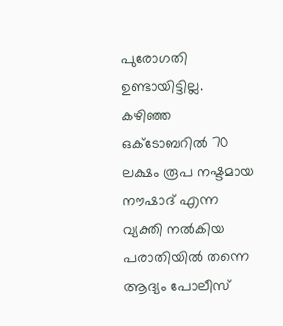പുരോഗതി ഉണ്ടായിട്ടില്ല. കഴിഞ്ഞ ഒക്‌ടോബറില്‍ 70 ലക്ഷം രൂപ നഷ്ടമായ നൗഷാദ് എന്ന വ്യക്തി നല്‍കിയ പരാതിയില്‍ തന്നെ ആദ്യം പോലീസ്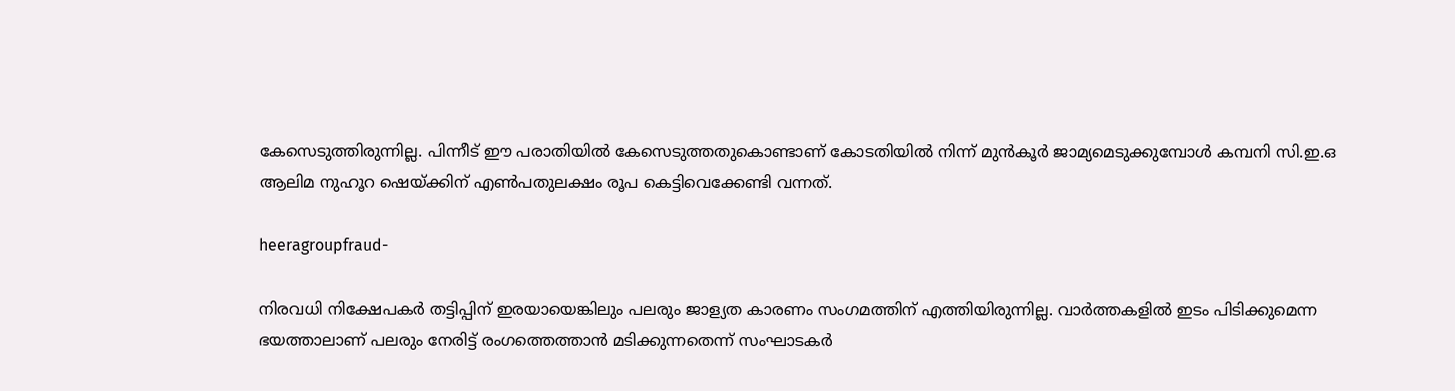കേസെടുത്തിരുന്നില്ല. പിന്നീട് ഈ പരാതിയില്‍ കേസെടുത്തതുകൊണ്ടാണ് കോടതിയില്‍ നിന്ന് മുന്‍കൂര്‍ ജാമ്യമെടുക്കുമ്പോള്‍ കമ്പനി സി.ഇ.ഒ ആലിമ നുഹൂറ ഷെയ്ക്കിന് എണ്‍പതുലക്ഷം രൂപ കെട്ടിവെക്കേണ്ടി വന്നത്.

heeragroupfraud-

നിരവധി നിക്ഷേപകര്‍ തട്ടിപ്പിന് ഇരയായെങ്കിലും പലരും ജാള്യത കാരണം സംഗമത്തിന് എത്തിയിരുന്നില്ല. വാര്‍ത്തകളില്‍ ഇടം പിടിക്കുമെന്ന ഭയത്താലാണ് പലരും നേരിട്ട് രംഗത്തെത്താന്‍ മടിക്കുന്നതെന്ന് സംഘാടകര്‍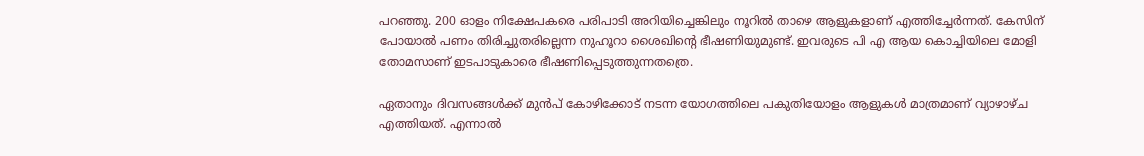പറഞ്ഞു. 200 ഓളം നിക്ഷേപകരെ പരിപാടി അറിയിച്ചെങ്കിലും നൂറില്‍ താഴെ ആളുകളാണ് എത്തിച്ചേര്‍ന്നത്. കേസിന് പോയാല്‍ പണം തിരിച്ചുതരില്ലെന്ന നുഹൂറാ ശൈഖിന്റെ ഭീഷണിയുമുണ്ട്. ഇവരുടെ പി എ ആയ കൊച്ചിയിലെ മോളി തോമസാണ് ഇടപാടുകാരെ ഭീഷണിപ്പെടുത്തുന്നതത്രെ.

ഏതാനും ദിവസങ്ങള്‍ക്ക് മുന്‍പ് കോഴിക്കോട് നടന്ന യോഗത്തിലെ പകുതിയോളം ആളുകള്‍ മാത്രമാണ് വ്യാഴാഴ്ച എത്തിയത്. എന്നാല്‍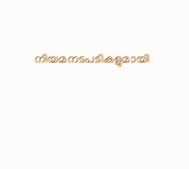നിയമനടപടികളുമായി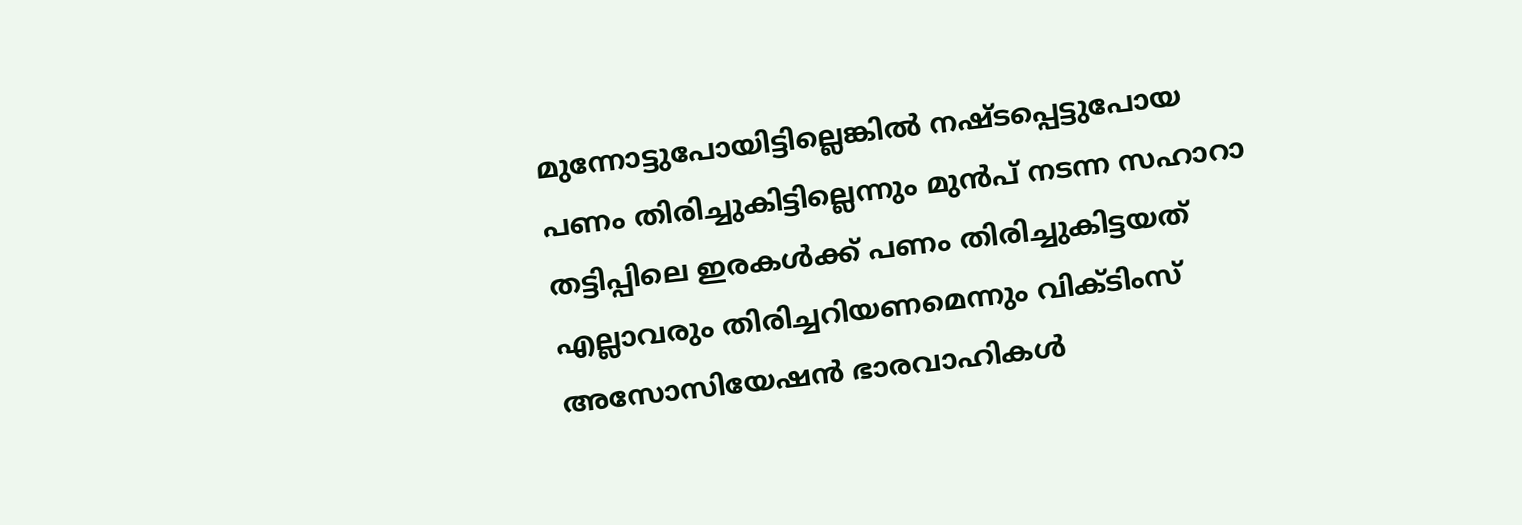മുന്നോട്ടുപോയിട്ടില്ലെങ്കില്‍ നഷ്ടപ്പെട്ടുപോയ പണം തിരിച്ചുകിട്ടില്ലെന്നും മുന്‍പ് നടന്ന സഹാറാ തട്ടിപ്പിലെ ഇരകള്‍ക്ക് പണം തിരിച്ചുകിട്ടയത് എല്ലാവരും തിരിച്ചറിയണമെന്നും വിക്ടിംസ് അസോസിയേഷന്‍ ഭാരവാഹികള്‍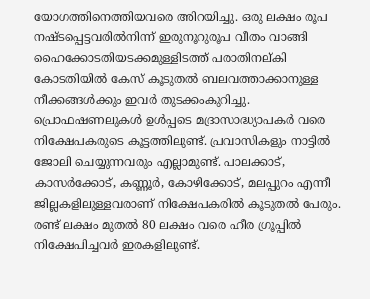യോഗത്തിനെത്തിയവരെ അിറയിച്ചു. ഒരു ലക്ഷം രൂപ നഷ്ടപ്പെട്ടവരില്‍നിന്ന് ഇരുനൂറുരൂപ വീതം വാങ്ങി ഹൈക്കോടതിയടക്കമുള്ളിടത്ത് പരാതിനല്കി കോടതിയില്‍ കേസ് കൂടുതല്‍ ബലവത്താക്കാനുള്ള നീക്കങ്ങള്‍ക്കും ഇവര്‍ തുടക്കംകുറിച്ചു. പ്രൊഫഷണലുകള്‍ ഉള്‍പ്പടെ മദ്രാസാദ്ധ്യാപകര്‍ വരെ നിക്ഷേപകരുടെ കൂട്ടത്തിലുണ്ട്. പ്രവാസികളും നാട്ടില്‍ ജോലി ചെയ്യുന്നവരും എല്ലാമുണ്ട്. പാലക്കാട്, കാസര്‍ക്കോട്, കണ്ണൂര്‍, കോഴിക്കോട്, മലപ്പുറം എന്നീ ജില്ലകളിലുള്ളവരാണ് നിക്ഷേപകരില്‍ കൂടുതല്‍ പേരും. രണ്ട് ലക്ഷം മുതല്‍ 80 ലക്ഷം വരെ ഹീര ഗ്രൂപ്പില്‍ നിക്ഷേപിച്ചവര്‍ ഇരകളിലുണ്ട്.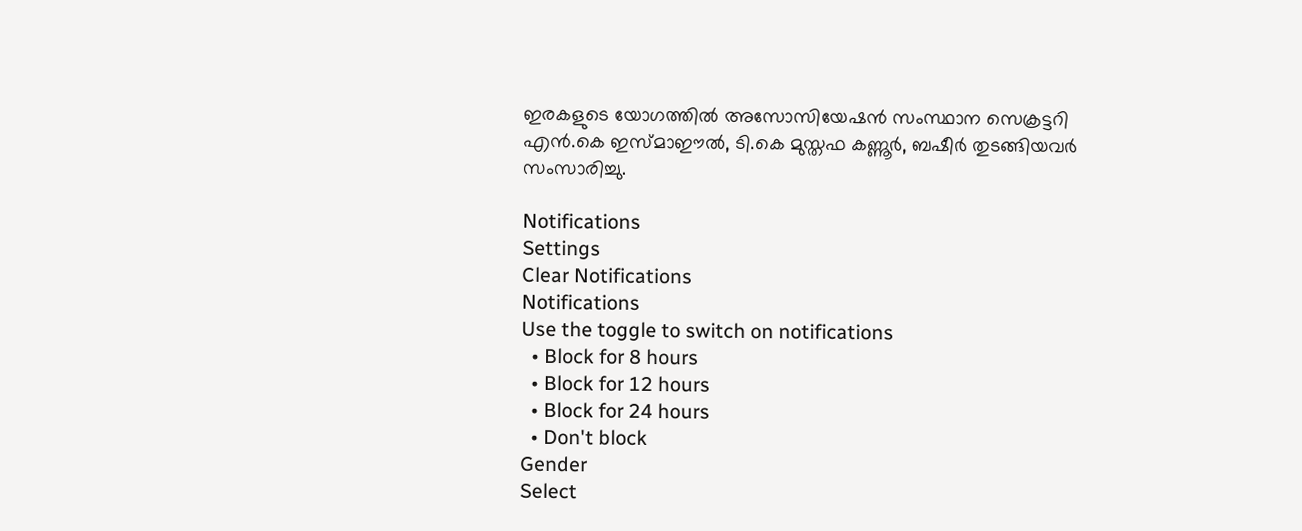ഇരകളുടെ യോഗത്തില്‍ അസോസിയേഷന്‍ സംസ്ഥാന സെക്രട്ടറി എന്‍.കെ ഇസ്മാഈല്‍, ടി.കെ മുസ്തഫ കണ്ണൂര്‍, ബഷീര്‍ തുടങ്ങിയവര്‍ സംസാരിച്ചു.

Notifications
Settings
Clear Notifications
Notifications
Use the toggle to switch on notifications
  • Block for 8 hours
  • Block for 12 hours
  • Block for 24 hours
  • Don't block
Gender
Select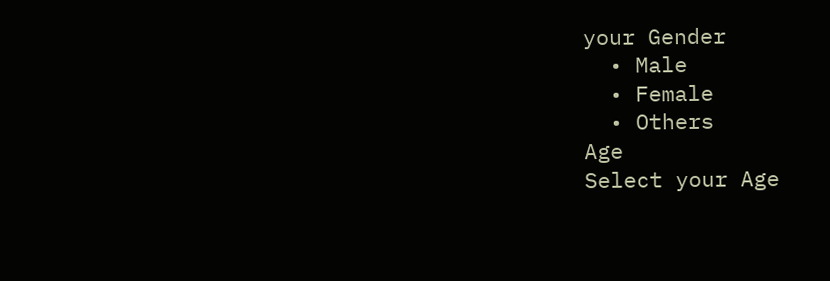your Gender
  • Male
  • Female
  • Others
Age
Select your Age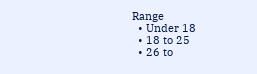Range
  • Under 18
  • 18 to 25
  • 26 to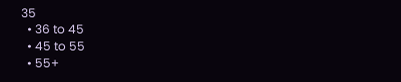35
  • 36 to 45
  • 45 to 55
  • 55+